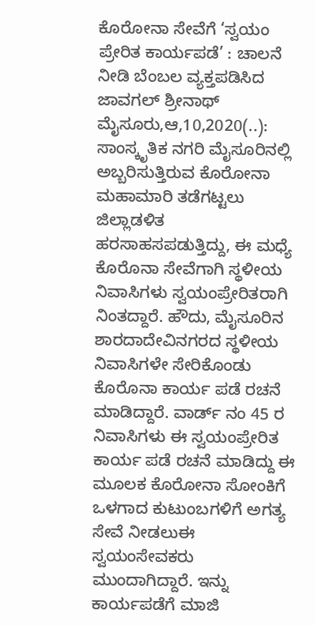ಕೊರೋನಾ ಸೇವೆಗೆ ‘ಸ್ವಯಂ ಪ್ರೇರಿತ ಕಾರ್ಯಪಡೆ’ : ಚಾಲನೆ ನೀಡಿ ಬೆಂಬಲ ವ್ಯಕ್ತಪಡಿಸಿದ ಜಾವಗಲ್ ಶ್ರೀನಾಥ್ ಮೈಸೂರು,ಆ,10,2020(..): ಸಾಂಸ್ಕೃತಿಕ ನಗರಿ ಮೈಸೂರಿನಲ್ಲಿ ಅಬ್ಬರಿಸುತ್ತಿರುವ ಕೊರೋನಾ ಮಹಾಮಾರಿ ತಡೆಗಟ್ಟಲು ಜಿಲ್ಲಾಡಳಿತ ಹರಸಾಹಸಪಡುತ್ತಿದ್ದು, ಈ ಮಧ್ಯೆ ಕೊರೊನಾ ಸೇವೆಗಾಗಿ ಸ್ಥಳೀಯ ನಿವಾಸಿಗಳು ಸ್ವಯಂಪ್ರೇರಿತರಾಗಿ ನಿಂತದ್ದಾರೆ. ಹೌದು, ಮೈಸೂರಿನ ಶಾರದಾದೇವಿನಗರದ ಸ್ಥಳೀಯ ನಿವಾಸಿಗಳೇ ಸೇರಿಕೊಂಡು ಕೊರೊನಾ ಕಾರ್ಯ ಪಡೆ ರಚನೆ ಮಾಡಿದ್ದಾರೆ. ವಾರ್ಡ್ ನಂ 45 ರ ನಿವಾಸಿಗಳು ಈ ಸ್ವಯಂಪ್ರೇರಿತ ಕಾರ್ಯ ಪಡೆ ರಚನೆ ಮಾಡಿದ್ದು ಈ ಮೂಲಕ ಕೊರೋನಾ ಸೋಂಕಿಗೆ ಒಳಗಾದ ಕುಟುಂಬಗಳಿಗೆ ಅಗತ್ಯ ಸೇವೆ ನೀಡಲುಈ ಸ್ವಯಂಸೇವಕರು ಮುಂದಾಗಿದ್ದಾರೆ. ಇನ್ನು ಕಾರ್ಯಪಡೆಗೆ ಮಾಜಿ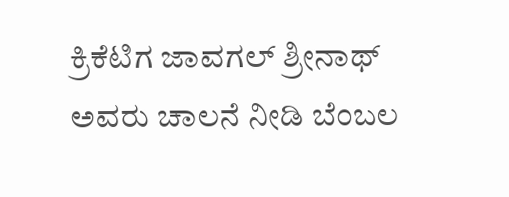ಕ್ರಿಕೆಟಿಗ ಜಾವಗಲ್ ಶ್ರೀನಾಥ್ ಅವರು ಚಾಲನೆ ನೀಡಿ ಬೆಂಬಲ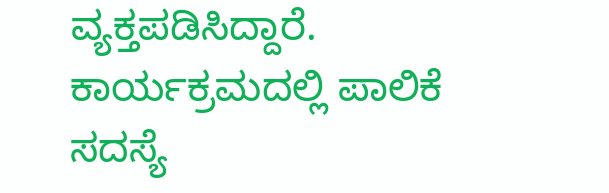ವ್ಯಕ್ತಪಡಿಸಿದ್ದಾರೆ. ಕಾರ್ಯಕ್ರಮದಲ್ಲಿ ಪಾಲಿಕೆ ಸದಸ್ಯೆ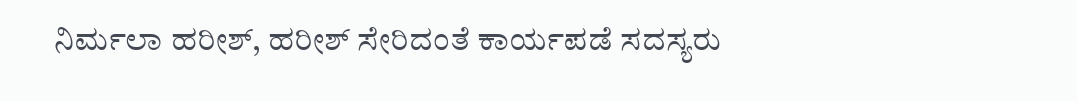ನಿರ್ಮಲಾ ಹರೀಶ್, ಹರೀಶ್ ಸೇರಿದಂತೆ ಕಾರ್ಯಪಡೆ ಸದಸ್ಯರು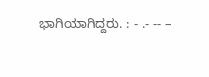ಭಾಗಿಯಾಗಿದ್ದರು. : - .- -- –